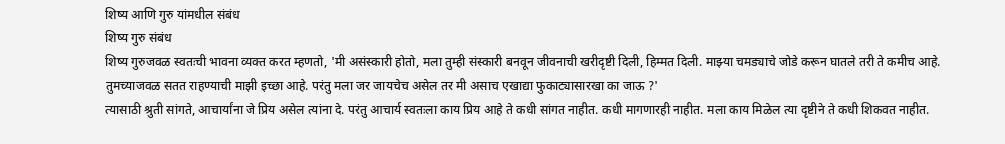शिष्य आणि गुरु यांमधील संबंध
शिष्य गुरु संबंध
शिष्य गुरुजवळ स्वतःची भावना व्यक्त करत म्हणतो, 'मी असंस्कारी होतो, मला तुम्ही संस्कारी बनवून जीवनाची खरीदृष्टी दिली, हिम्मत दिली. माझ्या चमड्याचे जोडे करून घातले तरी ते कमीच आहे. तुमच्याजवळ सतत राहण्याची माझी इच्छा आहे. परंतु मला जर जायचेच असेल तर मी असाच एखाद्या फुकाट्यासारखा का जाऊ ?'
त्यासाठी श्रुती सांगते, आचार्यांना जे प्रिय असेल त्यांना दे. परंतु आचार्य स्वतःला काय प्रिय आहे ते कधी सांगत नाहीत. कधी मागणारही नाहीत. मला काय मिळेल त्या दृष्टीने ते कधी शिकवत नाहीत.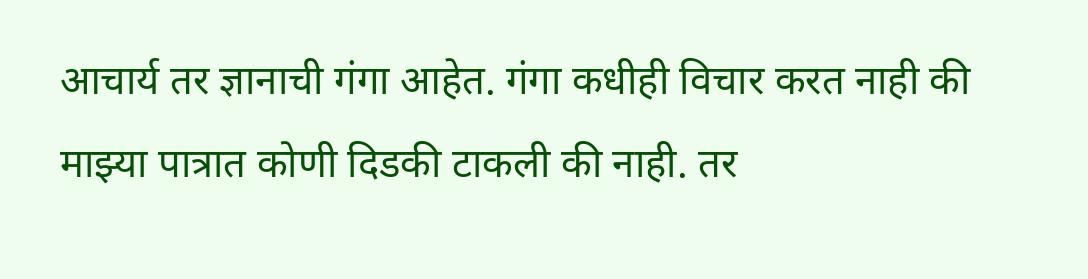आचार्य तर ज्ञानाची गंगा आहेत. गंगा कधीही विचार करत नाही की माझ्या पात्रात कोणी दिडकी टाकली की नाही. तर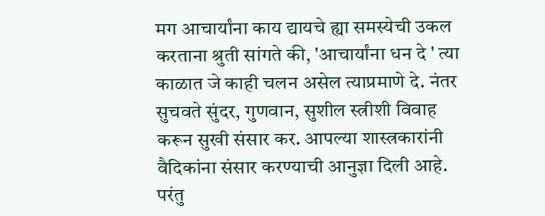मग आचार्यांना काय द्यायचे ह्या समस्येची उकल करताना श्रुती सांगते की, 'आचार्यांना धन दे ' त्या काळात जे काही चलन असेल त्याप्रमाणे दे. नंतर सुचवते सुंदर, गुणवान, सुशील स्त्रीशी विवाह करून सुखी संसार कर. आपल्या शास्त्रकारांनी वैदिकांना संसार करण्याची आनुज्ञा दिली आहे. परंतु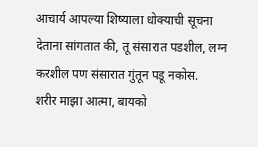आचार्य आपल्या शिष्याला धोक्याची सूचना देताना सांगतात की, तू संसारात पडशील, लग्न करशील पण संसारात गुंतून पडू नकोस.
शरीर माझा आत्मा, बायको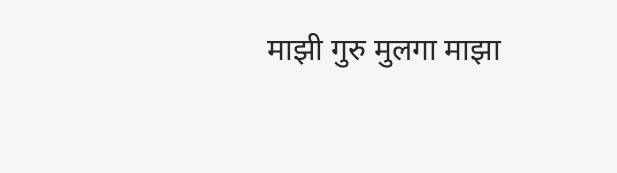माझी गुरु मुलगा माझा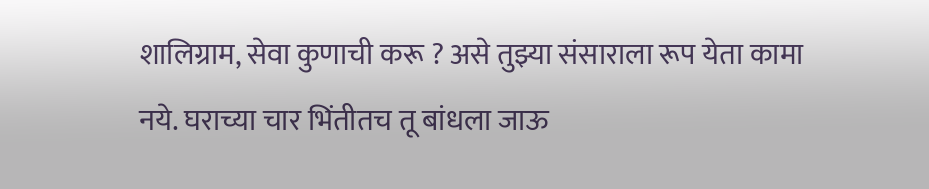शालिग्राम, सेवा कुणाची करू ? असे तुझ्या संसाराला रूप येता कामा नये. घराच्या चार भिंतीतच तू बांधला जाऊ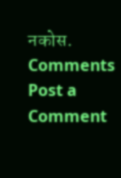नकोस.
Comments
Post a Comment